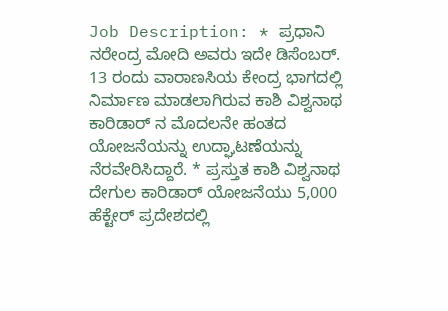Job Description: * ಪ್ರಧಾನಿ ನರೇಂದ್ರ ಮೋದಿ ಅವರು ಇದೇ ಡಿಸೆಂಬರ್. 13 ರಂದು ವಾರಾಣಸಿಯ ಕೇಂದ್ರ ಭಾಗದಲ್ಲಿ ನಿರ್ಮಾಣ ಮಾಡಲಾಗಿರುವ ಕಾಶಿ ವಿಶ್ವನಾಥ ಕಾರಿಡಾರ್ ನ ಮೊದಲನೇ ಹಂತದ ಯೋಜನೆಯನ್ನು ಉದ್ಘಾಟಣೆಯನ್ನು ನೆರವೇರಿಸಿದ್ದಾರೆ. * ಪ್ರಸ್ತುತ ಕಾಶಿ ವಿಶ್ವನಾಥ ದೇಗುಲ ಕಾರಿಡಾರ್ ಯೋಜನೆಯು 5,000 ಹೆಕ್ಟೇರ್ ಪ್ರದೇಶದಲ್ಲಿ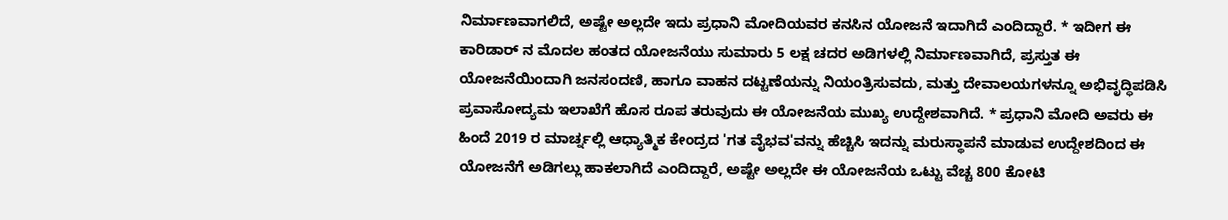ನಿರ್ಮಾಣವಾಗಲಿದೆ, ಅಷ್ಟೇ ಅಲ್ಲದೇ ಇದು ಪ್ರಧಾನಿ ಮೋದಿಯವರ ಕನಸಿನ ಯೋಜನೆ ಇದಾಗಿದೆ ಎಂದಿದ್ದಾರೆ. * ಇದೀಗ ಈ ಕಾರಿಡಾರ್ ನ ಮೊದಲ ಹಂತದ ಯೋಜನೆಯು ಸುಮಾರು 5 ಲಕ್ಷ ಚದರ ಅಡಿಗಳಲ್ಲಿ ನಿರ್ಮಾಣವಾಗಿದೆ, ಪ್ರಸ್ತುತ ಈ ಯೋಜನೆಯಿಂದಾಗಿ ಜನಸಂದಣಿ, ಹಾಗೂ ವಾಹನ ದಟ್ಟಣೆಯನ್ನು ನಿಯಂತ್ರಿಸುವದು, ಮತ್ತು ದೇವಾಲಯಗಳನ್ನೂ ಅಭಿವೃದ್ಧಿಪಡಿಸಿ ಪ್ರವಾಸೋದ್ಯಮ ಇಲಾಖೆಗೆ ಹೊಸ ರೂಪ ತರುವುದು ಈ ಯೋಜನೆಯ ಮುಖ್ಯ ಉದ್ದೇಶವಾಗಿದೆ. * ಪ್ರಧಾನಿ ಮೋದಿ ಅವರು ಈ ಹಿಂದೆ 2019 ರ ಮಾರ್ಚ್ನಲ್ಲಿ ಆಧ್ಯಾತ್ಮಿಕ ಕೇಂದ್ರದ 'ಗತ ವೈಭವ'ವನ್ನು ಹೆಚ್ಚಿಸಿ ಇದನ್ನು ಮರುಸ್ಥಾಪನೆ ಮಾಡುವ ಉದ್ದೇಶದಿಂದ ಈ ಯೋಜನೆಗೆ ಅಡಿಗಲ್ಲು ಹಾಕಲಾಗಿದೆ ಎಂದಿದ್ದಾರೆ, ಅಷ್ಟೇ ಅಲ್ಲದೇ ಈ ಯೋಜನೆಯ ಒಟ್ಟು ವೆಚ್ಚ 800 ಕೋಟಿ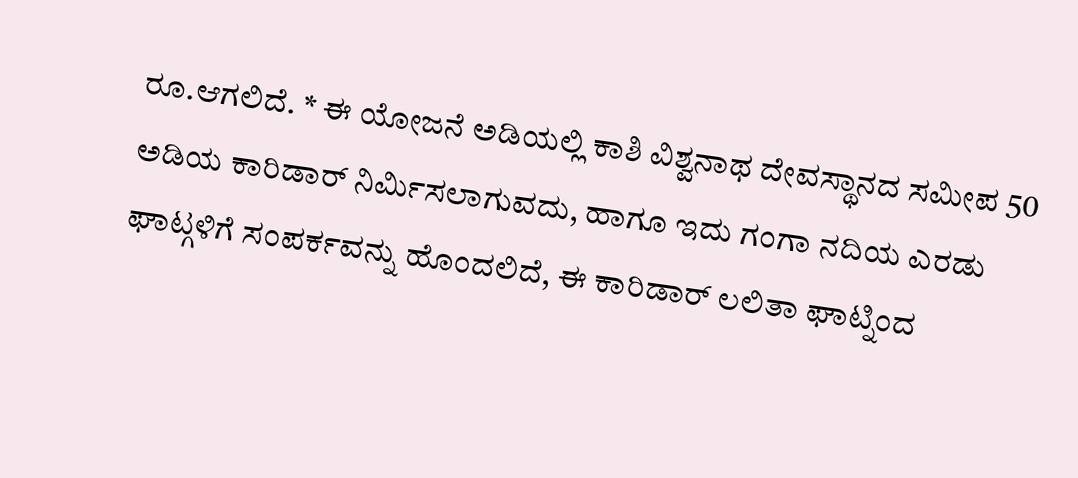ರೂ.ಆಗಲಿದೆ. * ಈ ಯೋಜನೆ ಅಡಿಯಲ್ಲಿ ಕಾಶಿ ವಿಶ್ವನಾಥ ದೇವಸ್ಥಾನದ ಸಮೀಪ 50 ಅಡಿಯ ಕಾರಿಡಾರ್ ನಿರ್ಮಿಸಲಾಗುವದು, ಹಾಗೂ ಇದು ಗಂಗಾ ನದಿಯ ಎರಡು ಘಾಟ್ಗಳಿಗೆ ಸಂಪರ್ಕವನ್ನು ಹೊಂದಲಿದೆ, ಈ ಕಾರಿಡಾರ್ ಲಲಿತಾ ಘಾಟ್ನಿಂದ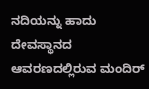ನದಿಯನ್ನು ಹಾದು ದೇವಸ್ಥಾನದ ಆವರಣದಲ್ಲಿರುವ ಮಂದಿರ್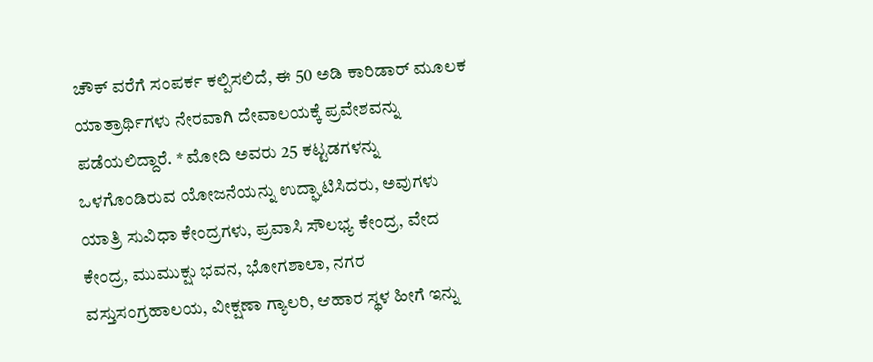ಚೌಕ್ ವರೆಗೆ ಸಂಪರ್ಕ ಕಲ್ಪಿಸಲಿದೆ, ಈ 50 ಅಡಿ ಕಾರಿಡಾರ್ ಮೂಲಕ ಯಾತ್ರಾರ್ಥಿಗಳು ನೇರವಾಗಿ ದೇವಾಲಯಕ್ಕೆ ಪ್ರವೇಶವನ್ನು ಪಡೆಯಲಿದ್ದಾರೆ. * ಮೋದಿ ಅವರು 25 ಕಟ್ಟಡಗಳನ್ನು ಒಳಗೊಂಡಿರುವ ಯೋಜನೆಯನ್ನು ಉದ್ಘಾಟಿಸಿದರು, ಅವುಗಳು ಯಾತ್ರಿ ಸುವಿಧಾ ಕೇಂದ್ರಗಳು, ಪ್ರವಾಸಿ ಸೌಲಭ್ಯ ಕೇಂದ್ರ, ವೇದ ಕೇಂದ್ರ, ಮುಮುಕ್ಷು ಭವನ, ಭೋಗಶಾಲಾ, ನಗರ ವಸ್ತುಸಂಗ್ರಹಾಲಯ, ವೀಕ್ಷಣಾ ಗ್ಯಾಲರಿ, ಆಹಾರ ಸ್ಥಳ ಹೀಗೆ ಇನ್ನು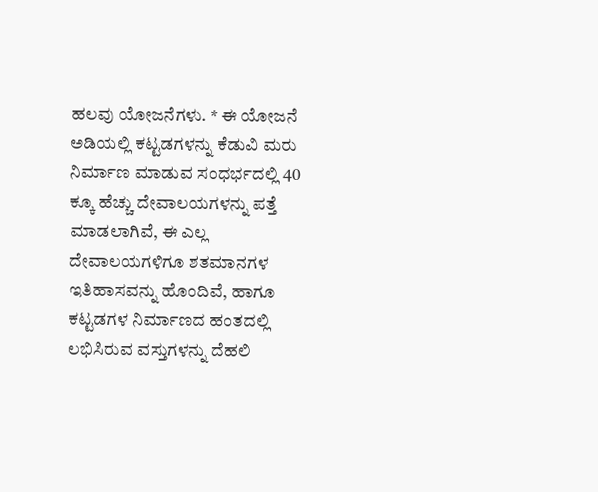ಹಲವು ಯೋಜನೆಗಳು. * ಈ ಯೋಜನೆ ಅಡಿಯಲ್ಲಿ ಕಟ್ಟಡಗಳನ್ನು ಕೆಡುವಿ ಮರು ನಿರ್ಮಾಣ ಮಾಡುವ ಸಂಧರ್ಭದಲ್ಲಿ 40 ಕ್ಕೂ ಹೆಚ್ಚು ದೇವಾಲಯಗಳನ್ನು ಪತ್ತೆ ಮಾಡಲಾಗಿವೆ, ಈ ಎಲ್ಲ ದೇವಾಲಯಗಳಿಗೂ ಶತಮಾನಗಳ ಇತಿಹಾಸವನ್ನು ಹೊಂದಿವೆ, ಹಾಗೂ ಕಟ್ಟಡಗಳ ನಿರ್ಮಾಣದ ಹಂತದಲ್ಲಿ ಲಭಿಸಿರುವ ವಸ್ತುಗಳನ್ನು ದೆಹಲಿ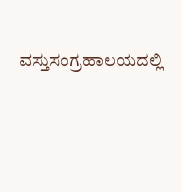ವಸ್ತುಸಂಗ್ರಹಾಲಯದಲ್ಲಿ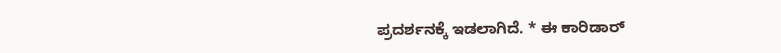ಪ್ರದರ್ಶನಕ್ಕೆ ಇಡಲಾಗಿದೆ. * ಈ ಕಾರಿಡಾರ್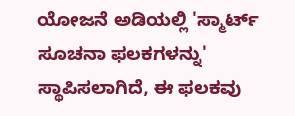ಯೋಜನೆ ಅಡಿಯಲ್ಲಿ 'ಸ್ಮಾರ್ಟ್ ಸೂಚನಾ ಫಲಕಗಳನ್ನು' ಸ್ಥಾಪಿಸಲಾಗಿದೆ, ಈ ಫಲಕವು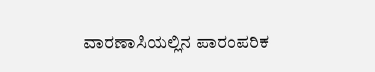ವಾರಣಾಸಿಯಲ್ಲಿನ ಪಾರಂಪರಿಕ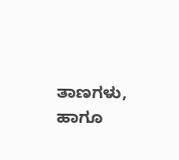ತಾಣಗಳು, ಹಾಗೂ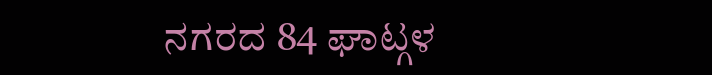ನಗರದ 84 ಘಾಟ್ಗಳ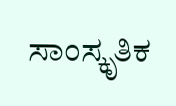ಸಾಂಸ್ಕೃತಿಕ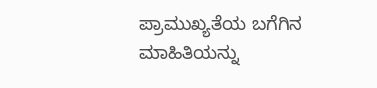ಪ್ರಾಮುಖ್ಯತೆಯ ಬಗೆಗಿನ ಮಾಹಿತಿಯನ್ನು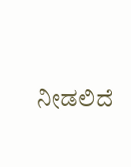ನೀಡಲಿದೆ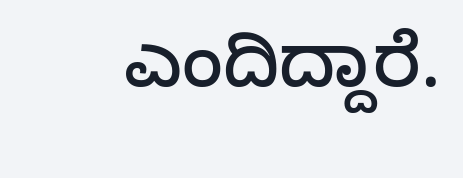ಎಂದಿದ್ದಾರೆ.